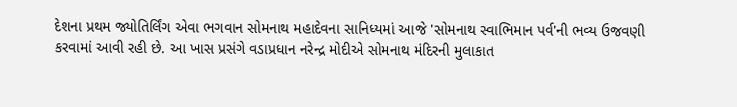દેશના પ્રથમ જ્યોતિર્લિંગ એવા ભગવાન સોમનાથ મહાદેવના સાનિધ્યમાં આજે 'સોમનાથ સ્વાભિમાન પર્વ'ની ભવ્ય ઉજવણી કરવામાં આવી રહી છે. આ ખાસ પ્રસંગે વડાપ્રધાન નરેન્દ્ર મોદીએ સોમનાથ મંદિરની મુલાકાત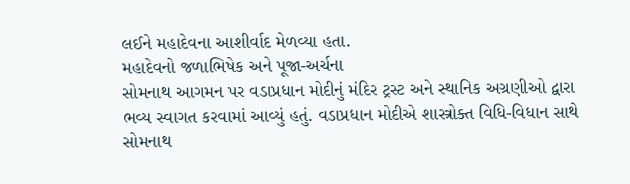લઈને મહાદેવના આશીર્વાદ મેળવ્યા હતા.
મહાદેવનો જળાભિષેક અને પૂજા-અર્ચના
સોમનાથ આગમન પર વડાપ્રધાન મોદીનું મંદિર ટ્રસ્ટ અને સ્થાનિક અગ્રણીઓ દ્વારા ભવ્ય સ્વાગત કરવામાં આવ્યું હતું. વડાપ્રધાન મોદીએ શાસ્ત્રોક્ત વિધિ-વિધાન સાથે સોમનાથ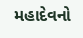મહાદેવનો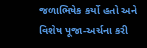જળાભિષેક કર્યો હતો અને વિશેષ પૂજા-અર્ચના કરી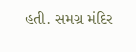હતી. સમગ્ર મંદિર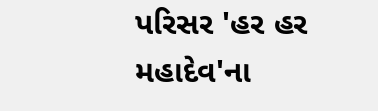પરિસર 'હર હર મહાદેવ'ના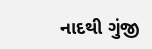નાદથી ગુંજી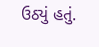ઉઠ્યું હતું.